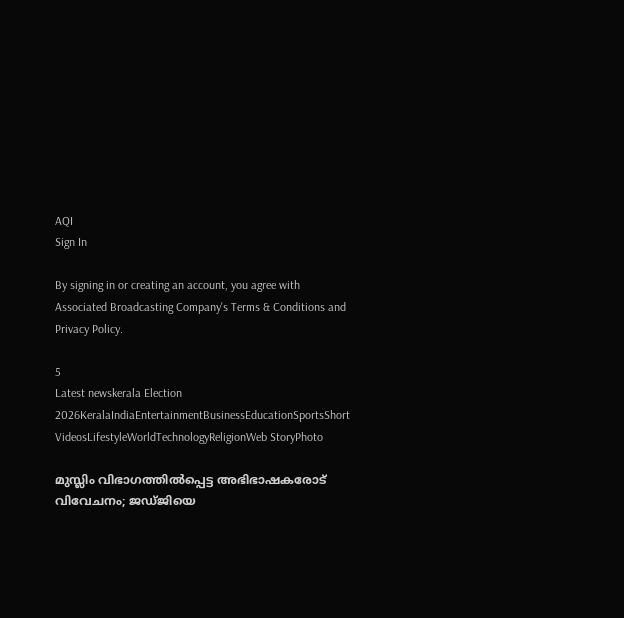AQI
Sign In

By signing in or creating an account, you agree with Associated Broadcasting Company's Terms & Conditions and Privacy Policy.

5
Latest newskerala Election 2026KeralaIndiaEntertainmentBusinessEducationSportsShort VideosLifestyleWorldTechnologyReligionWeb StoryPhoto

മുസ്ലിം വിഭാഗത്തില്‍പ്പെട്ട അഭിഭാഷകരോട് വിവേചനം; ജഡ്ജിയെ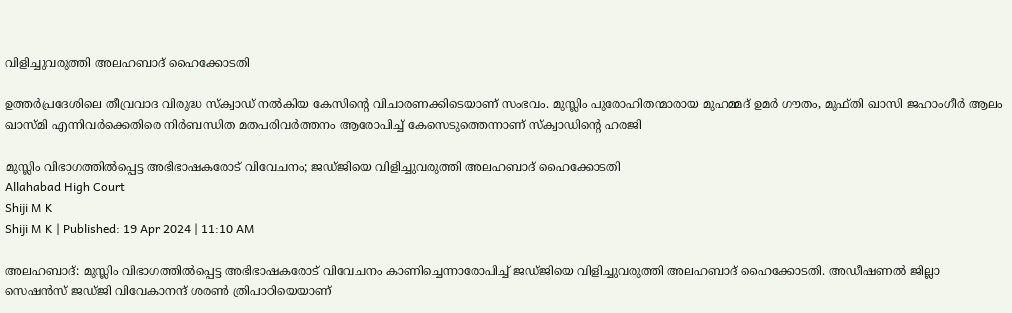വിളിച്ചുവരുത്തി അലഹബാദ് ഹൈക്കോടതി

ഉത്തര്‍പ്രദേശിലെ തീവ്രവാദ വിരുദ്ധ സ്‌ക്വാഡ് നല്‍കിയ കേസിന്റെ വിചാരണക്കിടെയാണ് സംഭവം. മുസ്ലിം പുരോഹിതന്മാരായ മുഹമ്മദ് ഉമര്‍ ഗൗതം, മുഫ്തി ഖാസി ജഹാംഗീര്‍ ആലം ഖാസ്മി എന്നിവര്‍ക്കെതിരെ നിര്‍ബന്ധിത മതപരിവര്‍ത്തനം ആരോപിച്ച് കേസെടുത്തെന്നാണ് സ്‌ക്വാഡിന്റെ ഹരജി

മുസ്ലിം വിഭാഗത്തില്‍പ്പെട്ട അഭിഭാഷകരോട് വിവേചനം; ജഡ്ജിയെ വിളിച്ചുവരുത്തി അലഹബാദ് ഹൈക്കോടതി
Allahabad High Court
Shiji M K
Shiji M K | Published: 19 Apr 2024 | 11:10 AM

അലഹബാദ്: മുസ്ലിം വിഭാഗത്തില്‍പ്പെട്ട അഭിഭാഷകരോട് വിവേചനം കാണിച്ചെന്നാരോപിച്ച് ജഡ്ജിയെ വിളിച്ചുവരുത്തി അലഹബാദ് ഹൈക്കോടതി. അഡീഷണല്‍ ജില്ലാ സെഷന്‍സ് ജഡ്ജി വിവേകാനന്ദ് ശരണ്‍ ത്രിപാഠിയെയാണ്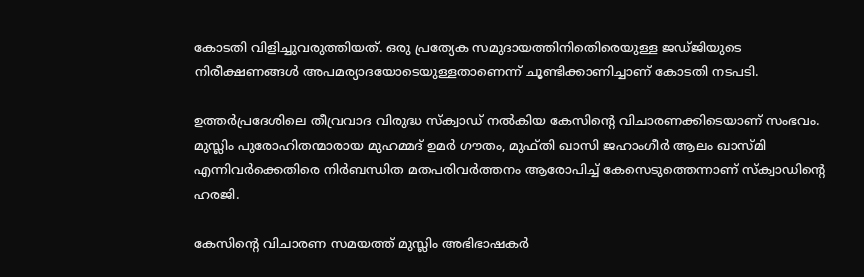കോടതി വിളിച്ചുവരുത്തിയത്. ഒരു പ്രത്യേക സമുദായത്തിനിതെിരെയുള്ള ജഡ്ജിയുടെ നിരീക്ഷണങ്ങള്‍ അപമര്യാദയോടെയുള്ളതാണെന്ന് ചൂണ്ടിക്കാണിച്ചാണ് കോടതി നടപടി.

ഉത്തര്‍പ്രദേശിലെ തീവ്രവാദ വിരുദ്ധ സ്‌ക്വാഡ് നല്‍കിയ കേസിന്റെ വിചാരണക്കിടെയാണ് സംഭവം. മുസ്ലിം പുരോഹിതന്മാരായ മുഹമ്മദ് ഉമര്‍ ഗൗതം, മുഫ്തി ഖാസി ജഹാംഗീര്‍ ആലം ഖാസ്മി എന്നിവര്‍ക്കെതിരെ നിര്‍ബന്ധിത മതപരിവര്‍ത്തനം ആരോപിച്ച് കേസെടുത്തെന്നാണ് സ്‌ക്വാഡിന്റെ ഹരജി.

കേസിന്റെ വിചാരണ സമയത്ത് മുസ്ലിം അഭിഭാഷകര്‍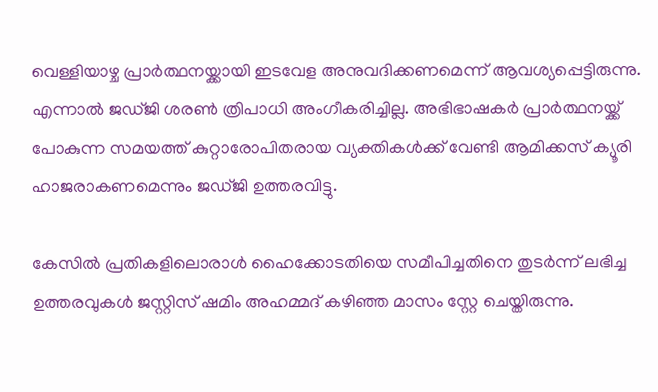വെള്ളിയാഴ്ച പ്രാര്‍ത്ഥനയ്ക്കായി ഇടവേള അനുവദിക്കണമെന്ന് ആവശ്യപ്പെട്ടിരുന്നു. എന്നാല്‍ ജഡ്ജി ശരണ്‍ ത്രിപാധി അംഗീകരിച്ചില്ല. അഭിഭാഷകര്‍ പ്രാര്‍ത്ഥനയ്ക്ക് പോകുന്ന സമയത്ത് കുറ്റാരോപിതരായ വ്യക്തികള്‍ക്ക് വേണ്ടി ആമിക്കസ് ക്യൂരി ഹാജരാകണമെന്നും ജഡ്ജി ഉത്തരവിട്ടു.

കേസില്‍ പ്രതികളിലൊരാള്‍ ഹൈക്കോടതിയെ സമീപിച്ചതിനെ തുടര്‍ന്ന് ലഭിച്ച ഉത്തരവുകള്‍ ജസ്റ്റിസ് ഷമിം അഹമ്മദ് കഴിഞ്ഞ മാസം സ്റ്റേ ചെയ്തിരുന്നു.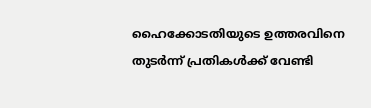ഹൈക്കോടതിയുടെ ഉത്തരവിനെ തുടര്‍ന്ന് പ്രതികള്‍ക്ക് വേണ്ടി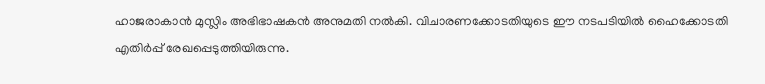ഹാജരാകാന്‍ മുസ്ലിം അഭിഭാഷകന്‍ അനുമതി നല്‍കി. വിചാരണക്കോടതിയുടെ ഈ നടപടിയില്‍ ഹൈക്കോടതി എതിര്‍പ്പ് രേഖപ്പെടുത്തിയിരുന്നു.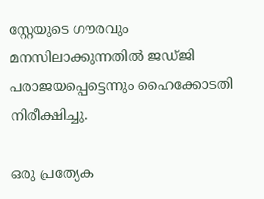സ്റ്റേയുടെ ഗൗരവും മനസിലാക്കുന്നതില്‍ ജഡ്ജി പരാജയപ്പെട്ടെന്നും ഹൈക്കോടതി നിരീക്ഷിച്ചു.

ഒരു പ്രത്യേക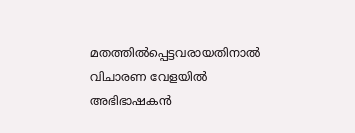മതത്തില്‍പ്പെട്ടവരായതിനാല്‍ വിചാരണ വേളയില്‍ അഭിഭാഷകന്‍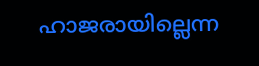ഹാജരായില്ലെന്ന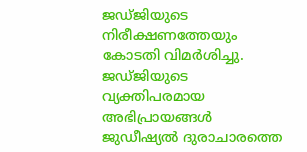ജഡ്ജിയുടെ നിരീക്ഷണത്തേയും കോടതി വിമര്‍ശിച്ചു. ജഡ്ജിയുടെ വ്യക്തിപരമായ അഭിപ്രായങ്ങള്‍ ജുഡീഷ്യല്‍ ദുരാചാരത്തെ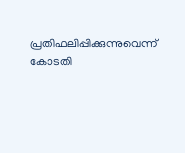പ്രതിഫലിപ്പിക്കുന്നുവെന്ന് കോടതി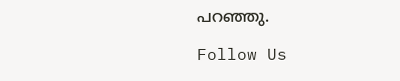പറഞ്ഞു.

Follow Us